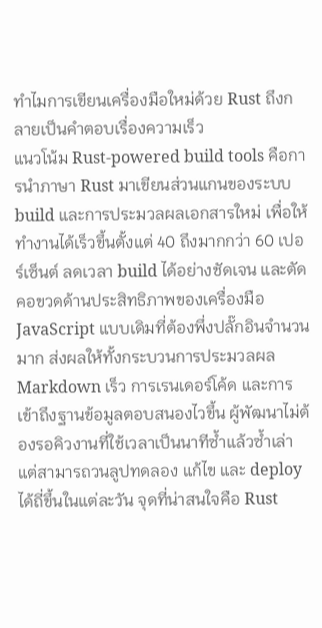ทำไมการเขียนเครื่องมือใหม่ด้วย Rust ถึงกลายเป็นคำตอบเรื่องความเร็ว
แนวโน้ม Rust-powered build tools คือการนำภาษา Rust มาเขียนส่วนแกนของระบบ build และการประมวลผลเอกสารใหม่ เพื่อให้ทำงานได้เร็วขึ้นตั้งแต่ 40 ถึงมากกว่า 60 เปอร์เซ็นต์ ลดเวลา build ได้อย่างชัดเจน และตัดคอขวดด้านประสิทธิภาพของเครื่องมือ JavaScript แบบเดิมที่ต้องพึ่งปลั๊กอินจำนวนมาก ส่งผลให้ทั้งกระบวนการประมวลผล Markdown เร็ว การเรนเดอร์โค้ด และการเข้าถึงฐานข้อมูลตอบสนองไวขึ้น ผู้พัฒนาไม่ต้องรอคิวงานที่ใช้เวลาเป็นนาทีซ้ำแล้วซ้ำเล่า แต่สามารถวนลูปทดลอง แก้ไข และ deploy ได้ถี่ขึ้นในแต่ละวัน จุดที่น่าสนใจคือ Rust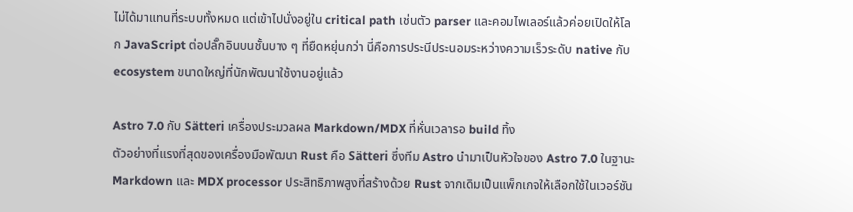ไม่ได้มาแทนที่ระบบทั้งหมด แต่เข้าไปนั่งอยู่ใน critical path เช่นตัว parser และคอมไพเลอร์แล้วค่อยเปิดให้โลก JavaScript ต่อปลั๊กอินบนชั้นบาง ๆ ที่ยืดหยุ่นกว่า นี่คือการประนีประนอมระหว่างความเร็วระดับ native กับ ecosystem ขนาดใหญ่ที่นักพัฒนาใช้งานอยู่แล้ว

Astro 7.0 กับ Sätteri เครื่องประมวลผล Markdown/MDX ที่หั่นเวลารอ build ทิ้ง
ตัวอย่างที่แรงที่สุดของเครื่องมือพัฒนา Rust คือ Sätteri ซึ่งทีม Astro นำมาเป็นหัวใจของ Astro 7.0 ในฐานะ Markdown และ MDX processor ประสิทธิภาพสูงที่สร้างด้วย Rust จากเดิมเป็นแพ็กเกจให้เลือกใช้ในเวอร์ชัน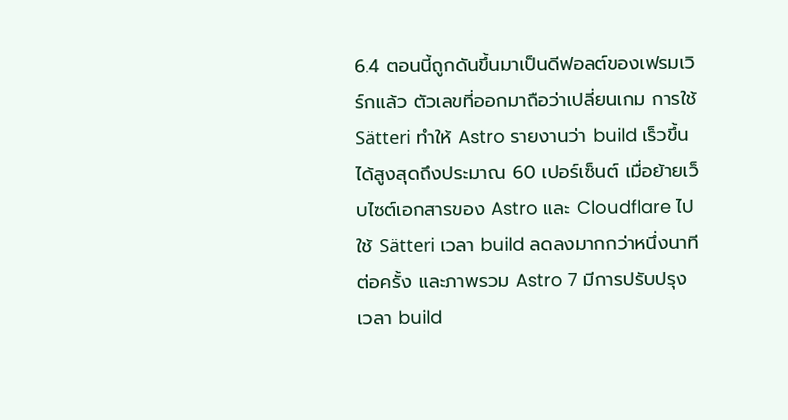6.4 ตอนนี้ถูกดันขึ้นมาเป็นดีฟอลต์ของเฟรมเวิร์กแล้ว ตัวเลขที่ออกมาถือว่าเปลี่ยนเกม การใช้ Sätteri ทำให้ Astro รายงานว่า build เร็วขึ้นได้สูงสุดถึงประมาณ 60 เปอร์เซ็นต์ เมื่อย้ายเว็บไซต์เอกสารของ Astro และ Cloudflare ไปใช้ Sätteri เวลา build ลดลงมากกว่าหนึ่งนาทีต่อครั้ง และภาพรวม Astro 7 มีการปรับปรุงเวลา build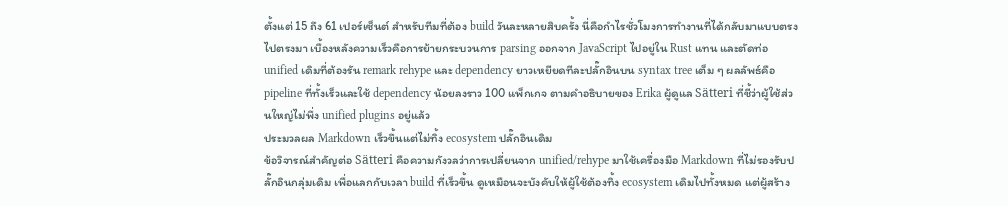ตั้งแต่ 15 ถึง 61 เปอร์เซ็นต์ สำหรับทีมที่ต้อง build วันละหลายสิบครั้ง นี่คือกำไรชั่วโมงการทำงานที่ได้กลับมาแบบตรงไปตรงมา เบื้องหลังความเร็วคือการย้ายกระบวนการ parsing ออกจาก JavaScript ไปอยู่ใน Rust แทน และตัดท่อ unified เดิมที่ต้องรัน remark rehype และ dependency ยาวเหยียดทีละปลั๊กอินบน syntax tree เต็ม ๆ ผลลัพธ์คือ pipeline ที่ทั้งเร็วและใช้ dependency น้อยลงราว 100 แพ็กเกจ ตามคำอธิบายของ Erika ผู้ดูแล Sätteri ที่ชี้ว่าผู้ใช้ส่วนใหญ่ไม่พึ่ง unified plugins อยู่แล้ว
ประมวลผล Markdown เร็วขึ้นแต่ไม่ทิ้ง ecosystem ปลั๊กอินเดิม
ข้อวิจารณ์สำคัญต่อ Sätteri คือความกังวลว่าการเปลี่ยนจาก unified/rehype มาใช้เครื่องมือ Markdown ที่ไม่รองรับปลั๊กอินกลุ่มเดิม เพื่อแลกกับเวลา build ที่เร็วขึ้น ดูเหมือนจะบังคับให้ผู้ใช้ต้องทิ้ง ecosystem เดิมไปทั้งหมด แต่ผู้สร้าง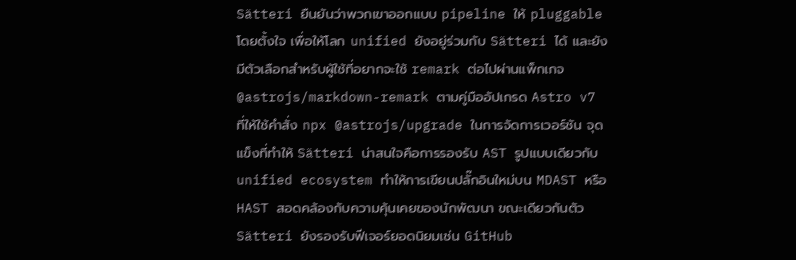Sätteri ยืนยันว่าพวกเขาออกแบบ pipeline ให้ pluggable โดยตั้งใจ เพื่อให้โลก unified ยังอยู่ร่วมกับ Sätteri ได้ และยังมีตัวเลือกสำหรับผู้ใช้ที่อยากจะใช้ remark ต่อไปผ่านแพ็กเกจ @astrojs/markdown-remark ตามคู่มืออัปเกรด Astro v7 ที่ให้ใช้คำสั่ง npx @astrojs/upgrade ในการจัดการเวอร์ชัน จุดแข็งที่ทำให้ Sätteri น่าสนใจคือการรองรับ AST รูปแบบเดียวกับ unified ecosystem ทำให้การเขียนปลั๊กอินใหม่บน MDAST หรือ HAST สอดคล้องกับความคุ้นเคยของนักพัฒนา ขณะเดียวกันตัว Sätteri ยังรองรับฟีเจอร์ยอดนิยมเช่น GitHub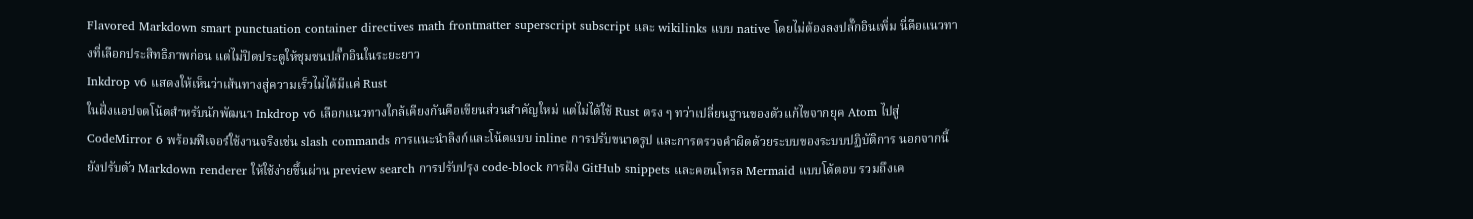Flavored Markdown smart punctuation container directives math frontmatter superscript subscript และ wikilinks แบบ native โดยไม่ต้องลงปลั๊กอินเพิ่ม นี่คือแนวทางที่เลือกประสิทธิภาพก่อน แต่ไม่ปิดประตูให้ชุมชนปลั๊กอินในระยะยาว
Inkdrop v6 แสดงให้เห็นว่าเส้นทางสู่ความเร็วไม่ได้มีแค่ Rust
ในฝั่งแอปจดโน้ตสำหรับนักพัฒนา Inkdrop v6 เลือกแนวทางใกล้เคียงกันคือเขียนส่วนสำคัญใหม่ แต่ไม่ได้ใช้ Rust ตรง ๆ ทว่าเปลี่ยนฐานของตัวแก้ไขจากยุค Atom ไปสู่ CodeMirror 6 พร้อมฟีเจอร์ใช้งานจริงเช่น slash commands การแนะนำลิงก์และโน้ตแบบ inline การปรับขนาดรูป และการตรวจคำผิดด้วยระบบของระบบปฏิบัติการ นอกจากนี้ยังปรับตัว Markdown renderer ให้ใช้ง่ายขึ้นผ่าน preview search การปรับปรุง code-block การฝัง GitHub snippets และคอนโทรล Mermaid แบบโต้ตอบ รวมถึงเค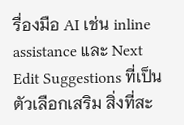รื่องมือ AI เช่น inline assistance และ Next Edit Suggestions ที่เป็นตัวเลือกเสริม สิ่งที่สะ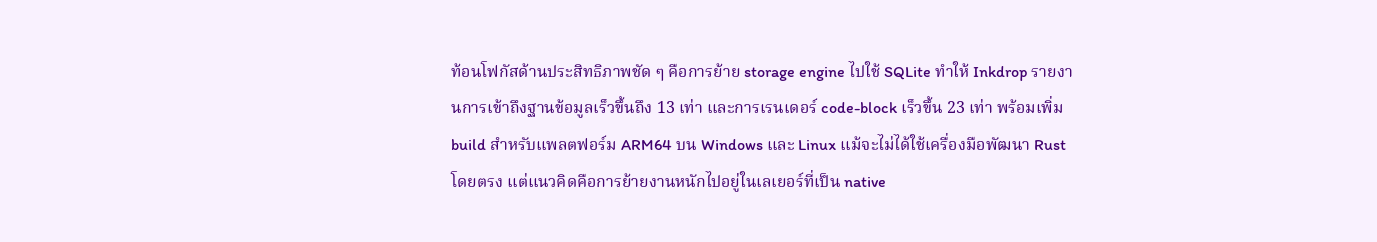ท้อนโฟกัสด้านประสิทธิภาพชัด ๆ คือการย้าย storage engine ไปใช้ SQLite ทำให้ Inkdrop รายงานการเข้าถึงฐานข้อมูลเร็วขึ้นถึง 13 เท่า และการเรนเดอร์ code-block เร็วขึ้น 23 เท่า พร้อมเพิ่ม build สำหรับแพลตฟอร์ม ARM64 บน Windows และ Linux แม้จะไม่ได้ใช้เครื่องมือพัฒนา Rust โดยตรง แต่แนวคิดคือการย้ายงานหนักไปอยู่ในเลเยอร์ที่เป็น native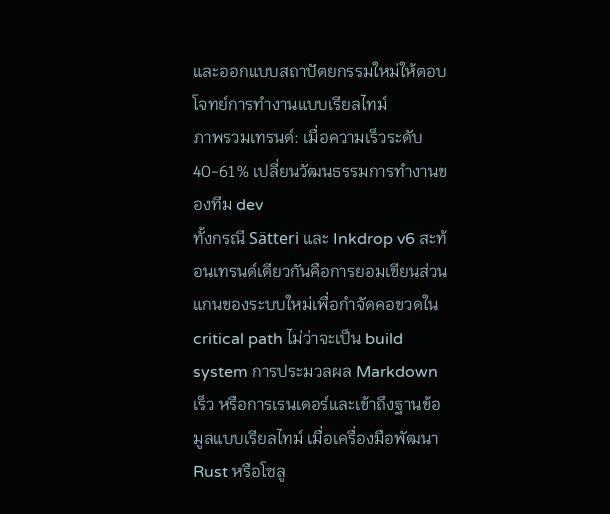และออกแบบสถาปัตยกรรมใหม่ให้ตอบโจทย์การทำงานแบบเรียลไทม์
ภาพรวมเทรนด์: เมื่อความเร็วระดับ 40-61% เปลี่ยนวัฒนธรรมการทำงานของทีม dev
ทั้งกรณี Sätteri และ Inkdrop v6 สะท้อนเทรนด์เดียวกันคือการยอมเขียนส่วนแกนของระบบใหม่เพื่อกำจัดคอขวดใน critical path ไม่ว่าจะเป็น build system การประมวลผล Markdown เร็ว หรือการเรนเดอร์และเข้าถึงฐานข้อมูลแบบเรียลไทม์ เมื่อเครื่องมือพัฒนา Rust หรือโซลู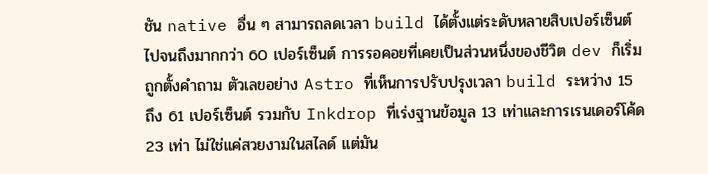ชัน native อื่น ๆ สามารถลดเวลา build ได้ตั้งแต่ระดับหลายสิบเปอร์เซ็นต์ไปจนถึงมากกว่า 60 เปอร์เซ็นต์ การรอคอยที่เคยเป็นส่วนหนึ่งของชีวิต dev ก็เริ่มถูกตั้งคำถาม ตัวเลขอย่าง Astro ที่เห็นการปรับปรุงเวลา build ระหว่าง 15 ถึง 61 เปอร์เซ็นต์ รวมกับ Inkdrop ที่เร่งฐานข้อมูล 13 เท่าและการเรนเดอร์โค้ด 23 เท่า ไม่ใช่แค่สวยงามในสไลด์ แต่มัน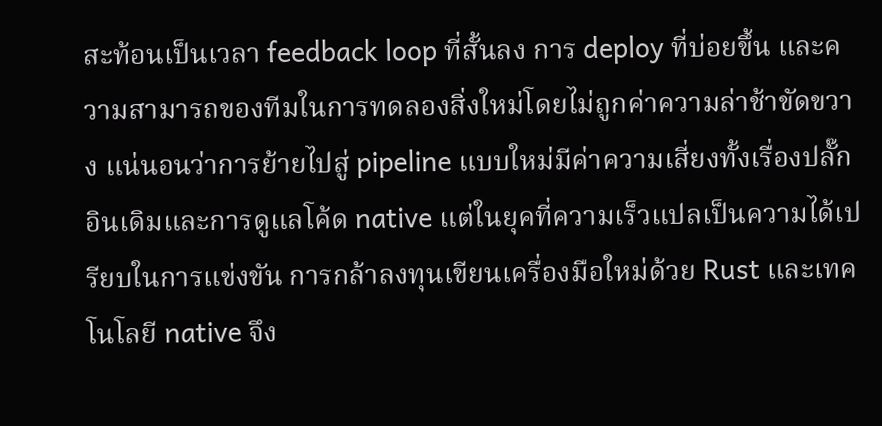สะท้อนเป็นเวลา feedback loop ที่สั้นลง การ deploy ที่บ่อยขึ้น และความสามารถของทีมในการทดลองสิ่งใหม่โดยไม่ถูกค่าความล่าช้าขัดขวาง แน่นอนว่าการย้ายไปสู่ pipeline แบบใหม่มีค่าความเสี่ยงทั้งเรื่องปลั๊กอินเดิมและการดูแลโค้ด native แต่ในยุคที่ความเร็วแปลเป็นความได้เปรียบในการแข่งขัน การกล้าลงทุนเขียนเครื่องมือใหม่ด้วย Rust และเทคโนโลยี native จึง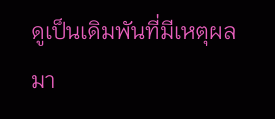ดูเป็นเดิมพันที่มีเหตุผลมา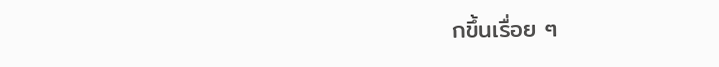กขึ้นเรื่อย ๆ